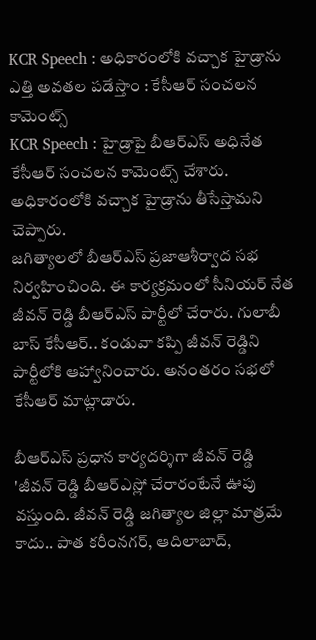KCR Speech : అధికారంలోకి వచ్చాక హైడ్రాను ఎత్తి అవతల పడేస్తాం : కేసీఆర్ సంచలన కామెంట్స్
KCR Speech : హైడ్రాపై బీఆర్ఎస్ అధినేత కేసీఆర్ సంచలన కామెంట్స్ చేశారు. అధికారంలోకి వచ్చాక హైడ్రాను తీసేస్తామని చెప్పారు.
జగిత్యాలలో బీఆర్ఎస్ ప్రజాఆశీర్వాద సభ నిర్వహించింది. ఈ కార్యక్రమంలో సీనియర్ నేత జీవన్ రెడ్డి బీఆర్ఎస్ పార్టీలో చేరారు. గులాబీ బాస్ కేసీఆర్.. కండువా కప్పి జీవన్ రెడ్డిని పార్టీలోకి ఆహ్వానించారు. అనంతరం సభలో కేసీఆర్ మాట్లాడారు.

బీఆర్ఎస్ ప్రధాన కార్యదర్శిగా జీవన్ రెడ్డి
'జీవన్ రెడ్డి బీఆర్ఎస్లో చేరారంటేనే ఊపు వస్తుంది. జీవన్ రెడ్డి జగిత్యాల జిల్లా మాత్రమే కాదు.. పాత కరీంనగర్, ఆదిలాబాద్,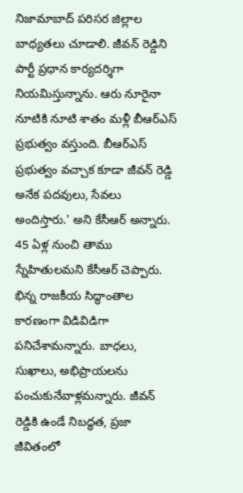నిజామాబాద్ పరిసర జిల్లాల బాధ్యతలు చూడాలి. జీవన్ రెడ్డిని పార్టీ ప్రధాన కార్యదర్శిగా నియమిస్తున్నాను. ఆరు నూరైనా నూటికి నూటి శాతం మళ్లీ బీఆర్ఎస్ ప్రభుత్వం వస్తుంది. బీఆర్ఎస్ ప్రభుత్వం వచ్చాక కూడా జీవన్ రెడ్డి అనేక పదవులు, సేవలు అందిస్తారు.' అని కేసీఆర్ అన్నారు.
45 ఏళ్ల నుంచి తాము స్నేహితులమని కేసీఆర్ చెప్పారు. భిన్న రాజకీయ సిద్ధాంతాల కారణంగా విడివిడిగా పనిచేశామన్నారు. బాధలు, సుఖాలు, అభిప్రాయలను పంచుకునేవాళ్లమన్నారు. జీవన్ రెడ్డికి ఉండే నిబద్ధత, ప్రజా జీవితంలో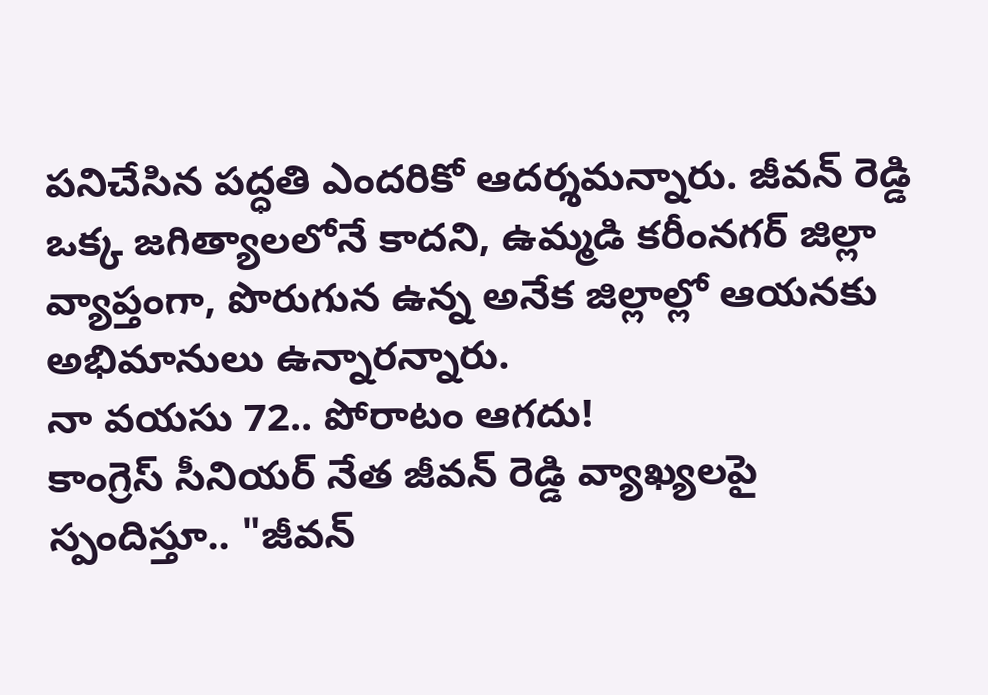పనిచేసిన పద్ధతి ఎందరికో ఆదర్శమన్నారు. జీవన్ రెడ్డి ఒక్క జగిత్యాలలోనే కాదని, ఉమ్మడి కరీంనగర్ జిల్లా వ్యాప్తంగా, పొరుగున ఉన్న అనేక జిల్లాల్లో ఆయనకు అభిమానులు ఉన్నారన్నారు.
నా వయసు 72.. పోరాటం ఆగదు!
కాంగ్రెస్ సీనియర్ నేత జీవన్ రెడ్డి వ్యాఖ్యలపై స్పందిస్తూ.. "జీవన్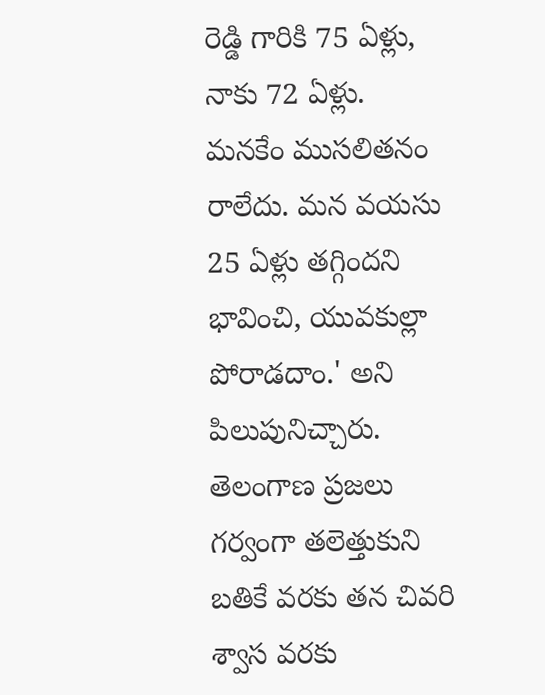రెడ్డి గారికి 75 ఏళ్లు, నాకు 72 ఏళ్లు. మనకేం ముసలితనం రాలేదు. మన వయసు 25 ఏళ్లు తగ్గిందని భావించి, యువకుల్లా పోరాడదాం.' అని పిలుపునిచ్చారు. తెలంగాణ ప్రజలు గర్వంగా తలెత్తుకుని బతికే వరకు తన చివరి శ్వాస వరకు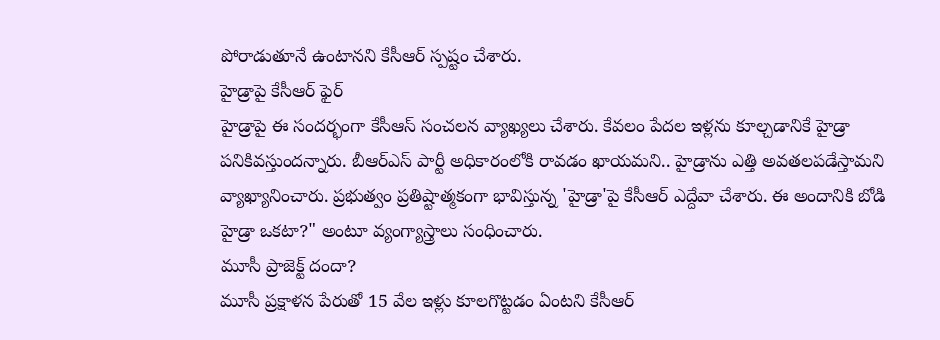పోరాడుతూనే ఉంటానని కేసీఆర్ స్పష్టం చేశారు.
హైడ్రాపై కేసీఆర్ ఫైర్
హైడ్రాపై ఈ సందర్భంగా కేసీఆస్ సంచలన వ్యాఖ్యలు చేశారు. కేవలం పేదల ఇళ్లను కూల్చడానికే హైడ్రా పనికివస్తుందన్నారు. బీఆర్ఎస్ పార్టీ అధికారంలోకి రావడం ఖాయమని.. హైడ్రాను ఎత్తి అవతలపడేస్తామని వ్యాఖ్యానించారు. ప్రభుత్వం ప్రతిష్టాత్మకంగా భావిస్తున్న 'హైడ్రా'పై కేసీఆర్ ఎద్దేవా చేశారు. ఈ అందానికి బోడి హైడ్రా ఒకటా?" అంటూ వ్యంగ్యాస్త్రాలు సంధించారు.
మూసీ ప్రాజెక్ట్ దందా?
మూసీ ప్రక్షాళన పేరుతో 15 వేల ఇళ్లు కూలగొట్టడం ఏంటని కేసీఆర్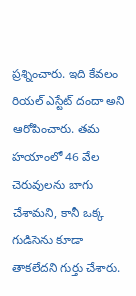ప్రశ్నించారు. ఇది కేవలం రియల్ ఎస్టేట్ దందా అని ఆరోపించారు. తమ హయాంలో 46 వేల చెరువులను బాగు చేశామని, కానీ ఒక్క గుడిసెను కూడా తాకలేదని గుర్తు చేశారు.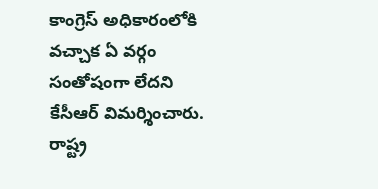కాంగ్రెస్ అధికారంలోకి వచ్చాక ఏ వర్గం సంతోషంగా లేదని కేసీఆర్ విమర్శించారు. రాష్ట్ర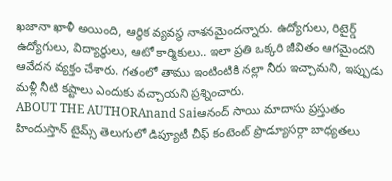ఖజానా ఖాళీ అయింది, ఆర్థిక వ్యవస్థ నాశనమైందన్నారు. ఉద్యోగులు, రిటైర్డ్ ఉద్యోగులు, విద్యార్థులు, ఆటో కార్మికులు.. ఇలా ప్రతి ఒక్కరి జీవితం ఆగమైందని ఆవేదన వ్యక్తం చేశారు. గతంలో తాము ఇంటింటికి నల్లా నీరు ఇచ్చామని, ఇప్పుడు మళ్లీ నీటి కష్టాలు ఎందుకు వచ్చాయని ప్రశ్నించారు.
ABOUT THE AUTHORAnand Saiఆనంద్ సాయి మాదాసు ప్రస్తుతం హిందుస్తాన్ టైమ్స్ తెలుగులో డిప్యూటీ చీఫ్ కంటెంట్ ప్రొడ్యూసర్గా బాధ్యతలు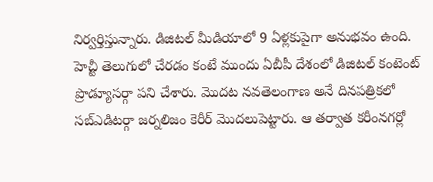నిర్వర్తిస్తున్నారు. డిజిటల్ మీడియాలో 9 ఏళ్లకుపైగా అనుభవం ఉంది. హెచ్టీ తెలుగులో చేరడం కంటే ముందు ఏబీపీ దేశంలో డిజిటల్ కంటెంట్ ప్రొడ్యూసర్గా పని చేశారు. మెుదట నవతెలంగాణ అనే దినపత్రికలో సబ్ఎడిటర్గా జర్నలిజం కెరీర్ మెుదలుపెట్టారు. ఆ తర్వాత కరీంనగర్లో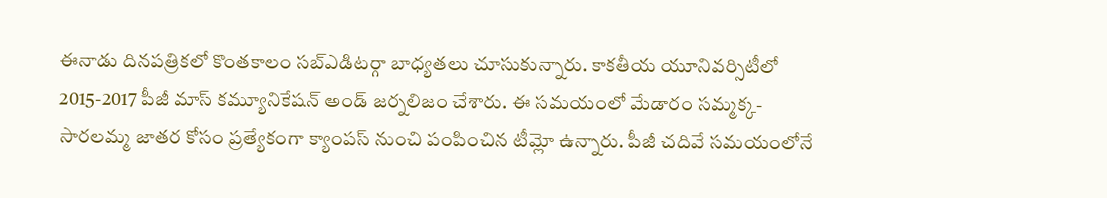ఈనాడు దినపత్రికలో కొంతకాలం సబ్ఎడిటర్గా బాధ్యతలు చూసుకున్నారు. కాకతీయ యూనివర్సిటీలో 2015-2017 పీజీ మాస్ కమ్యూనికేషన్ అండ్ జర్నలిజం చేశారు. ఈ సమయంలో మేడారం సమ్మక్క-సారలమ్మ జాతర కోసం ప్రత్యేకంగా క్యాంపస్ నుంచి పంపించిన టీమ్లో ఉన్నారు. పీజీ చదివే సమయంలోనే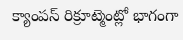క్యాంపస్ రిక్రూట్మెంట్లో భాగంగా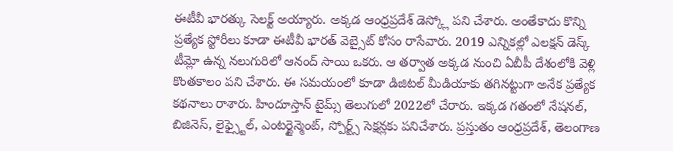ఈటీవీ భారత్కు సెలక్ట్ అయ్యారు. అక్కడ ఆంధ్రప్రదేశ్ డెస్క్లో పని చేశారు. అంతేకాదు కొన్ని ప్రత్యేక స్టోరీలు కూడా ఈటీవీ భారత్ వెబ్సైట్ కోసం రాసేవారు. 2019 ఎన్నికల్లో ఎలక్షన్ డెస్క్ టీమ్లో ఉన్న నలుగురిలో ఆనంద్ సాయి ఒకరు. ఆ తర్వాత అక్కడ నుంచి ఏబీపీ దేశంలోకి వెళ్లి కొంతకాలం పని చేశారు. ఈ సమయంలో కూడా డిజిటల్ మీడియాకు తగినట్టుగా అనేక ప్రత్యేక కథనాలు రాశారు. హిందూస్తాన్ టైమ్స్ తెలుగులో 2022లో చేరారు. ఇక్కడ గతంలో నేషనల్, బిజినెస్, లైఫ్స్టైల్, ఎంటర్టైన్మెంట్, స్పోర్ట్స్ సెక్షన్లకు పనిచేశారు. ప్రస్తుతం ఆంధ్రప్రదేశ్, తెలంగాణ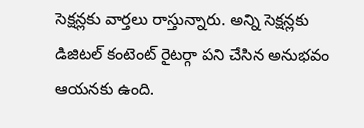సెక్షన్లకు వార్తలు రాస్తున్నారు. అన్ని సెక్షన్లకు డిజిటల్ కంటెంట్ రైటర్గా పని చేసిన అనుభవం ఆయనకు ఉంది.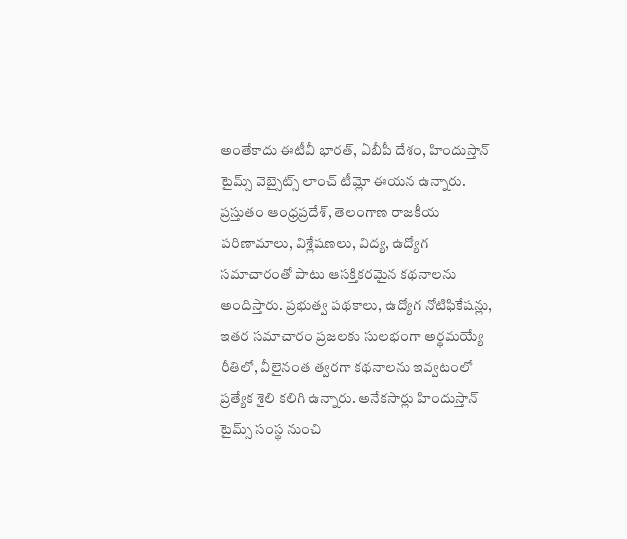అంతేకాదు ఈటీవీ భారత్, ఏబీపీ దేశం, హిందుస్తాన్ టైమ్స్ వెబ్సైట్స్ లాంచ్ టీమ్లో ఈయన ఉన్నారు. ప్రస్తుతం ఆంధ్రప్రదేశ్, తెలంగాణ రాజకీయ పరిణామాలు, విశ్లేషణలు, విద్య, ఉద్యోగ సమాచారంతో పాటు ఆసక్తికరమైన కథనాలను అందిస్తారు. ప్రభుత్వ పథకాలు, ఉద్యోగ నోటిఫికేషన్లు, ఇతర సమాచారం ప్రజలకు సులభంగా అర్థమయ్యే రీతిలో, వీలైనంత త్వరగా కథనాలను ఇవ్వటంలో ప్రత్యేక శైలి కలిగి ఉన్నారు. అనేకసార్లు హిందుస్తాన్ టైమ్స్ సంస్థ నుంచి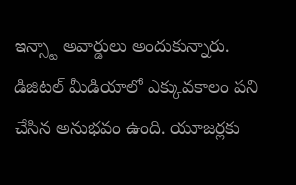ఇన్స్టా అవార్డులు అందుకున్నారు. డిజిటల్ మీడియాలో ఎక్కువకాలం పని చేసిన అనుభవం ఉంది. యూజర్లకు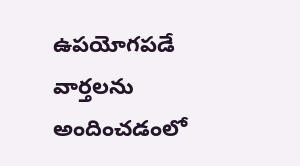ఉపయోగపడే వార్తలను అందించడంలో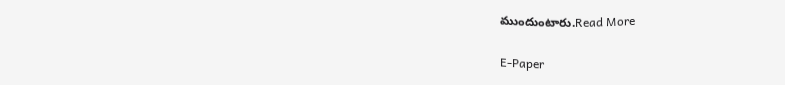ముందుంటారు.Read More

E-Paper